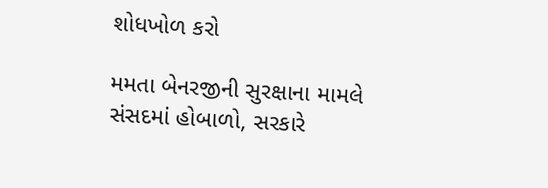શોધખોળ કરો

મમતા બેનરજીની સુરક્ષાના મામલે સંસદમાં હોબાળો, સરકારે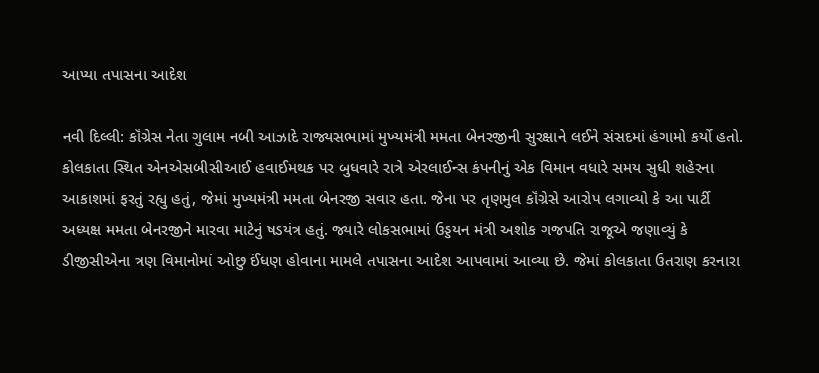આપ્યા તપાસના આદેશ

નવી દિલ્લી: કૉંગ્રેસ નેતા ગુલામ નબી આઝાદે રાજ્યસભામાં મુખ્યમંત્રી મમતા બેનરજીની સુરક્ષાને લઈને સંસદમાં હંગામો કર્યો હતો. કોલકાતા સ્થિત એનએસબીસીઆઈ હવાઈમથક પર બુધવારે રાત્રે એરલાઈન્સ કંપનીનું એક વિમાન વધારે સમય સુધી શહેરના આકાશમાં ફરતું રહ્યુ હતું, જેમાં મુખ્યમંત્રી મમતા બેનરજી સવાર હતા. જેના પર તૃણમુલ કૉંગ્રેસે આરોપ લગાવ્યો કે આ પાર્ટી અધ્યક્ષ મમતા બેનરજીને મારવા માટેનું ષડયંત્ર હતું. જ્યારે લોકસભામાં ઉડ્ડયન મંત્રી અશોક ગજપતિ રાજૂએ જણાવ્યું કે ડીજીસીએના ત્રણ વિમાનોમાં ઓછુ ઈંધણ હોવાના મામલે તપાસના આદેશ આપવામાં આવ્યા છે. જેમાં કોલકાતા ઉતરાણ કરનારા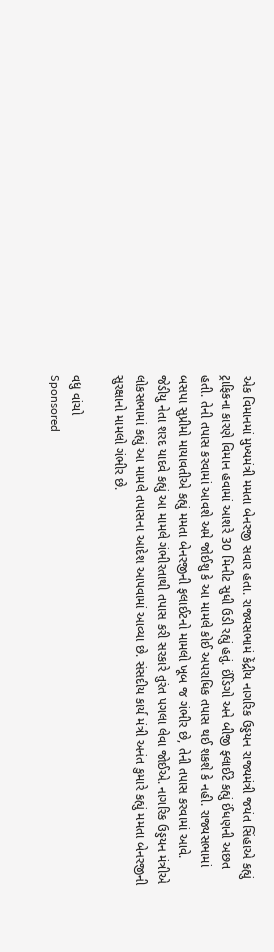એક વિમાનમાં મુખ્યમંત્રી મમતા બેનરજી સવાર હતા. રાજ્યસભામં કેંદ્રીય નાગરિક ઉડ્ડયન રાજ્યમંત્રી જયંત સિંહાએ કહ્યું ટ્રાફિકના કારણે વિમાન હવામાં આશરે 30 મિનીટ સુધી ઉડી રહ્યું હતું. ઈંડિગો અને બીજી ફ્લાઈટે કહ્યું ઈંધણની અછત હતી. તેની તપાસ કરવામાં આવશે અમે જોઈશુ કે આ મામલે કોઈ અપરાધિક તપાસ થઈ શકશે કે નહી. રાજ્યસભામાં બસપા સુપ્રીમો માયાવતીએ કહ્યું મમતા બેનરજીની ફલાઈટનો મામલો ખૂબ જ ગંભીર છે, તેની તપાસ કરવામાં આવે. જેડીયુ નેતા શરદ યાદવે કહ્યું આ મામલે ગંભીરતાથી તપાસ કરી સરકારે તુરંત પગલા લેવા જોઈએ. નાગરિક ઉડ્ડયન મંત્રીએ લોકસભામાં કહ્યું આ મામલે તપાસના આદેશ આપવામાં આવ્યા છે. સંસદીય કાર્ય મંત્રી અનંત કુમારે કહ્યું મમતા બેનરજીની સુરક્ષાનો મામલો ગંભીર છે.

વધુ વાંચો
Sponsored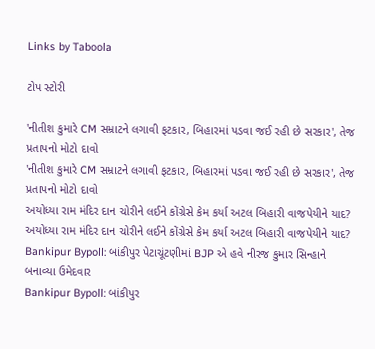Links by Taboola

ટોપ સ્ટોરી

'નીતીશ કુમારે CM સમ્રાટને લગાવી ફટકાર, બિહારમાં પડવા જઈ રહી છે સરકાર', તેજ પ્રતાપનો મોટો દાવો
'નીતીશ કુમારે CM સમ્રાટને લગાવી ફટકાર, બિહારમાં પડવા જઈ રહી છે સરકાર', તેજ પ્રતાપનો મોટો દાવો
અયોધ્યા રામ મંદિર દાન ચોરીને લઈને કોંગ્રેસે કેમ કર્યા અટલ બિહારી વાજપેયીને યાદ?
અયોધ્યા રામ મંદિર દાન ચોરીને લઈને કોંગ્રેસે કેમ કર્યા અટલ બિહારી વાજપેયીને યાદ?
Bankipur Bypoll: બાંકીપુર પેટાચૂંટણીમાં BJP એ હવે નીરજ કુમાર સિન્હાને બનાવ્યા ઉમેદવાર
Bankipur Bypoll: બાંકીપુર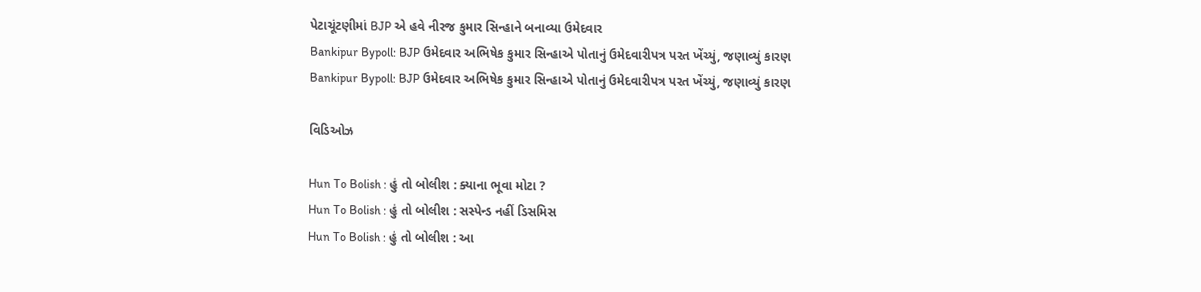પેટાચૂંટણીમાં BJP એ હવે નીરજ કુમાર સિન્હાને બનાવ્યા ઉમેદવાર
Bankipur Bypoll: BJP ઉમેદવાર અભિષેક કુમાર સિન્હાએ પોતાનું ઉમેદવારીપત્ર પરત ખેંચ્યું, જણાવ્યું કારણ
Bankipur Bypoll: BJP ઉમેદવાર અભિષેક કુમાર સિન્હાએ પોતાનું ઉમેદવારીપત્ર પરત ખેંચ્યું, જણાવ્યું કારણ

વિડિઓઝ

Hun To Bolish : હું તો બોલીશ : ક્યાના ભૂવા મોટા ?
Hun To Bolish : હું તો બોલીશ : સસ્પેન્ડ નહીં ડિસમિસ
Hun To Bolish : હું તો બોલીશ : આ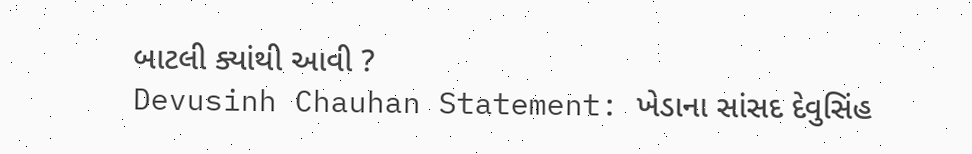બાટલી ક્યાંથી આવી ?
Devusinh Chauhan Statement: ખેડાના સાંસદ દેવુસિંહ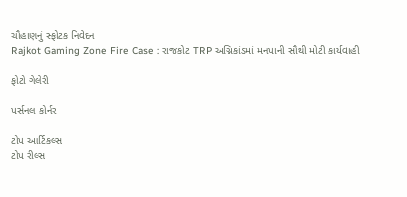ચૌહાણનું સ્ફોટક નિવેદન
Rajkot Gaming Zone Fire Case : રાજકોટ TRP અગ્નિકાંડમાં મનપાની સૌથી મોટી કાર્યવાહી

ફોટો ગેલેરી

પર્સનલ કોર્નર

ટોપ આર્ટિકલ્સ
ટોપ રીલ્સ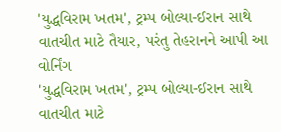'યુદ્ધવિરામ ખતમ', ટ્રમ્પ બોલ્યા-ઈરાન સાથે વાતચીત માટે તૈયાર, પરંતુ તેહરાનને આપી આ વોર્નિંગ
'યુદ્ધવિરામ ખતમ', ટ્રમ્પ બોલ્યા-ઈરાન સાથે વાતચીત માટે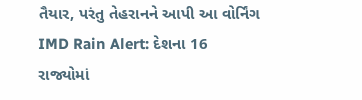તૈયાર, પરંતુ તેહરાનને આપી આ વોર્નિંગ
IMD Rain Alert: દેશના 16 રાજ્યોમાં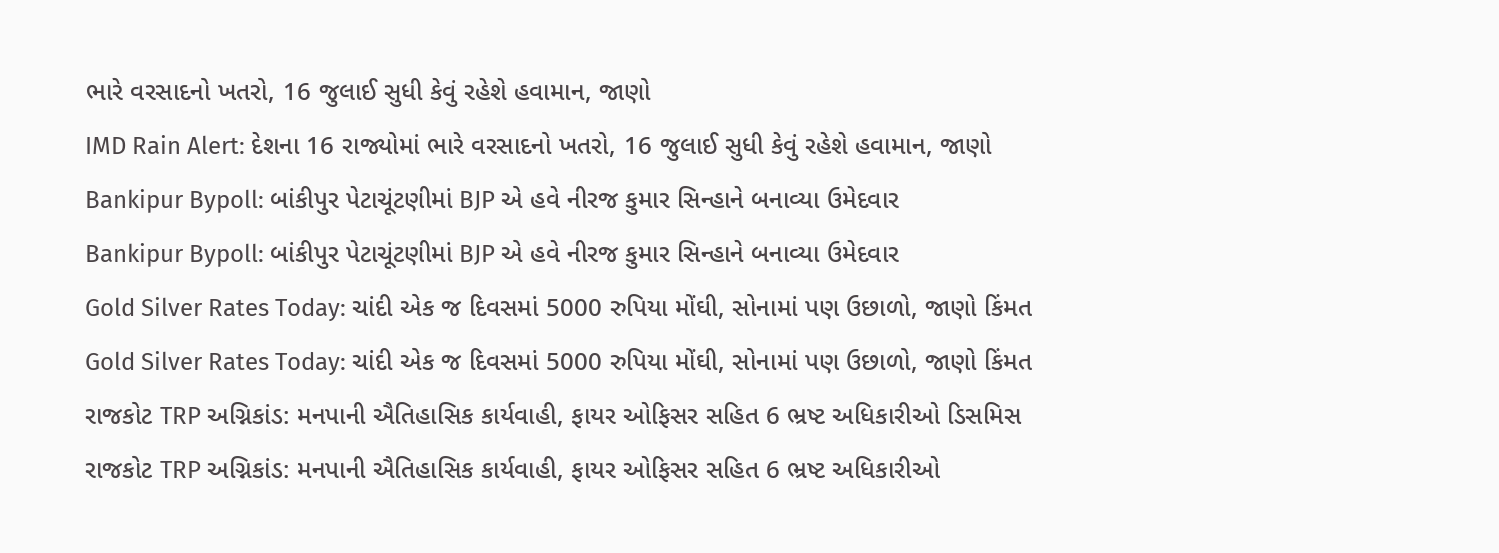ભારે વરસાદનો ખતરો, 16 જુલાઈ સુધી કેવું રહેશે હવામાન, જાણો
IMD Rain Alert: દેશના 16 રાજ્યોમાં ભારે વરસાદનો ખતરો, 16 જુલાઈ સુધી કેવું રહેશે હવામાન, જાણો
Bankipur Bypoll: બાંકીપુર પેટાચૂંટણીમાં BJP એ હવે નીરજ કુમાર સિન્હાને બનાવ્યા ઉમેદવાર
Bankipur Bypoll: બાંકીપુર પેટાચૂંટણીમાં BJP એ હવે નીરજ કુમાર સિન્હાને બનાવ્યા ઉમેદવાર
Gold Silver Rates Today: ચાંદી એક જ દિવસમાં 5000 રુપિયા મોંઘી, સોનામાં પણ ઉછાળો, જાણો કિંમત
Gold Silver Rates Today: ચાંદી એક જ દિવસમાં 5000 રુપિયા મોંઘી, સોનામાં પણ ઉછાળો, જાણો કિંમત
રાજકોટ TRP અગ્નિકાંડ: મનપાની ઐતિહાસિક કાર્યવાહી, ફાયર ઓફિસર સહિત 6 ભ્રષ્ટ અધિકારીઓ ડિસમિસ
રાજકોટ TRP અગ્નિકાંડ: મનપાની ઐતિહાસિક કાર્યવાહી, ફાયર ઓફિસર સહિત 6 ભ્રષ્ટ અધિકારીઓ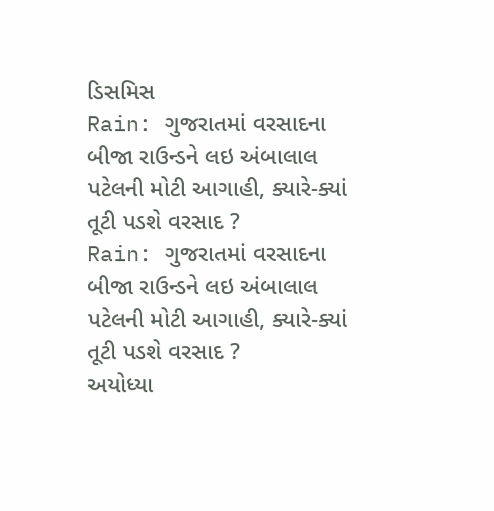ડિસમિસ
Rain: ગુજરાતમાં વરસાદના બીજા રાઉન્ડને લઇ અંબાલાલ પટેલની મોટી આગાહી, ક્યારે-ક્યાં તૂટી પડશે વરસાદ ?
Rain: ગુજરાતમાં વરસાદના બીજા રાઉન્ડને લઇ અંબાલાલ પટેલની મોટી આગાહી, ક્યારે-ક્યાં તૂટી પડશે વરસાદ ?
અયોધ્યા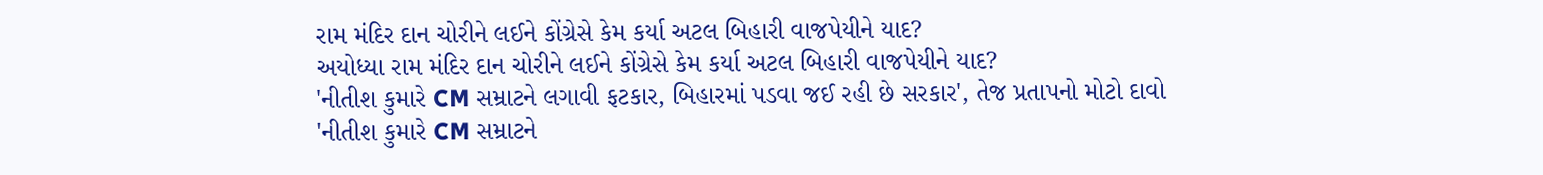રામ મંદિર દાન ચોરીને લઈને કોંગ્રેસે કેમ કર્યા અટલ બિહારી વાજપેયીને યાદ?
અયોધ્યા રામ મંદિર દાન ચોરીને લઈને કોંગ્રેસે કેમ કર્યા અટલ બિહારી વાજપેયીને યાદ?
'નીતીશ કુમારે CM સમ્રાટને લગાવી ફટકાર, બિહારમાં પડવા જઈ રહી છે સરકાર', તેજ પ્રતાપનો મોટો દાવો
'નીતીશ કુમારે CM સમ્રાટને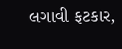લગાવી ફટકાર,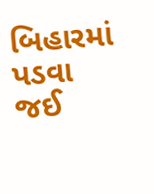બિહારમાં પડવા જઈ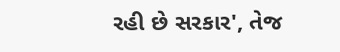રહી છે સરકાર', તેજ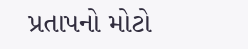પ્રતાપનો મોટો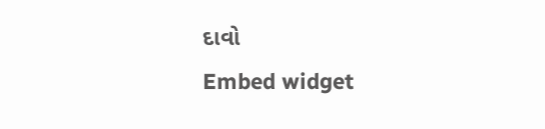દાવો
Embed widget